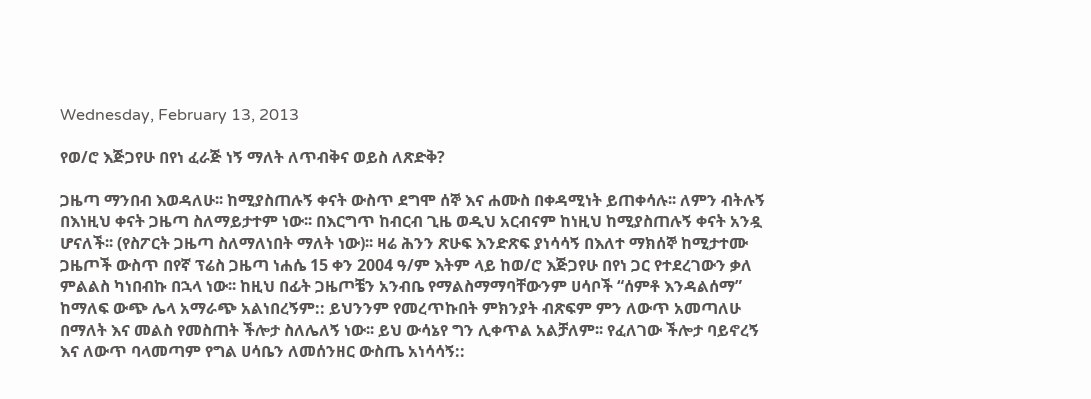Wednesday, February 13, 2013

የወ/ሮ እጅጋየሁ በየነ ፈራጅ ነኝ ማለት ለጥብቅና ወይስ ለጽድቅ?

ጋዜጣ ማንበብ እወዳለሁ፡፡ ከሚያስጠሉኝ ቀናት ውስጥ ደግሞ ሰኞ እና ሐሙስ በቀዳሚነት ይጠቀሳሉ፡፡ ለምን ብትሉኝ በእነዚህ ቀናት ጋዜጣ ስለማይታተም ነው፡፡ በእርግጥ ከብርብ ጊዜ ወዲህ አርብናም ከነዚህ ከሚያስጠሉኝ ቀናት አንዷ ሆናለች፡፡ (የስፖርት ጋዜጣ ስለማለነበት ማለት ነው)፡፡ ዛሬ ሕንን ጽሁፍ እንድጽፍ ያነሳሳኝ በእለተ ማክሰኞ ከሚታተሙ ጋዜጦች ውስጥ በየኛ ፕሬስ ጋዜጣ ነሐሴ 15 ቀን 2004 ዓ/ም እትም ላይ ከወ/ሮ እጅጋየሁ በየነ ጋር የተደረገውን ቃለ ምልልስ ካነበብኩ በኋላ ነው፡፡ ከዚህ በፊት ጋዜጦቼን አንብቤ የማልስማማባቸውንም ሀሳቦች “ሰምቶ እንዳልሰማ” ከማለፍ ውጭ ሌላ አማራጭ አልነበረኝም:: ይህንንም የመረጥኩበት ምክንያት ብጽፍም ምን ለውጥ አመጣለሁ በማለት እና መልስ የመስጠት ችሎታ ስለሌለኝ ነው፡፡ ይህ ውሳኔየ ግን ሊቀጥል አልቻለም፡፡ የፈለገው ችሎታ ባይኖረኝ እና ለውጥ ባላመጣም የግል ሀሳቤን ለመሰንዘር ውስጤ አነሳሳኝ::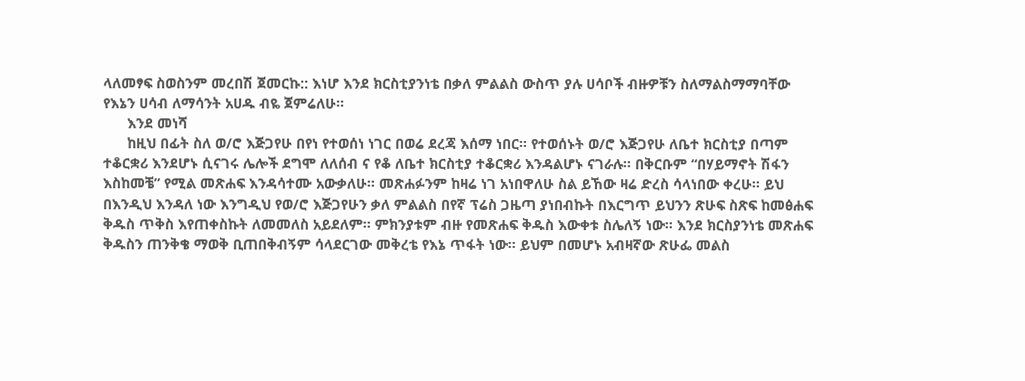ላለመፃፍ ስወስንም መረበሽ ጀመርኩ:: እነሆ እንደ ክርስቲያንነቴ በቃለ ምልልስ ውስጥ ያሉ ሀሳቦች ብዙዎቹን ስለማልስማማባቸው የእኔን ሀሳብ ለማሳንት አሀዱ ብዬ ጀምሬለሁ፡፡
      እንደ መነሻ
      ከዚህ በፊት ስለ ወ/ሮ እጅጋየሁ በየነ የተወሰነ ነገር በወሬ ደረጃ እሰማ ነበር፡፡ የተወሰኑት ወ/ሮ እጅጋየሁ ለቤተ ክርስቲያ በጣም ተቆርቋሪ እንደሆኑ ሲናገሩ ሌሎች ደግሞ ለለሰብ ና የቆ ለቤተ ክርስቲያ ተቆርቋሪ እንዳልሆኑ ናገራሉ፡፡ በቅርቡም “በሃይማኖት ሽፋን እስከመቼ” የሚል መጽሐፍ እንዳሳተሙ አውቃለሁ፡፡ መጽሐፉንም ከዛሬ ነገ አነበዋለሁ ስል ይኸው ዛሬ ድረስ ሳላነበው ቀረሁ፡፡ ይህ በእንዲህ እንዳለ ነው እንግዲህ የወ/ሮ እጅጋየሁን ቃለ ምልልስ በየኛ ፕሬስ ጋዜጣ ያነበብኩት በእርግጥ ይህንን ጽሁፍ ስጽፍ ከመፅሐፍ ቅዱስ ጥቅስ እየጠቀስኩት ለመመለስ አይደለም፡፡ ምክንያቱም ብዙ የመጽሐፍ ቅዱስ እውቀቱ ስሌለኝ ነው፡፡ እንደ ክርስያንነቴ መጽሐፍ ቅዱስን ጠንቅቄ ማወቅ ቢጠበቅብኝም ሳላደርገው መቅረቴ የእኔ ጥፋት ነው፡፡ ይህም በመሆኑ አብዛኛው ጽሁፌ መልስ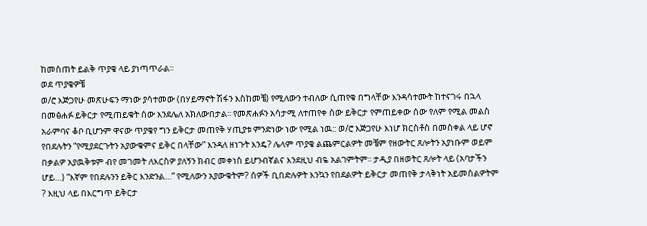ከመስጠት ይልቅ ጥያቄ ላይ ያነጣጥራል፡፡
ወደ ጥያቄዎቼ
ወ/ሮ እጅጋየሁ መጽሁፍን ማነው ያሳተመው (በሃይማኖት ሽፋን እስከመቼ) የሚለውን ተብለው ሲጠየቁ በግላቸው እንዳሳተሙት ከተናገሩ በኋላ በመፅሐፉ ይቅርታ የሚጠይቁት ሰው እንደሌለ አክለውበታል፡፡ የመጽሐፉን አሳታሚ ለተጠየቀ ሰው ይቅርታ የምጠይቀው ሰው የለም የሚል መልስ አራምባና ቆቦ ቢሆንም ዋናው ጥያቄየ ግን ይቅርታ መጠየቅ ሃጢያቱ ምንድነው ነው የሚል ነዉ:: ወ/ሮ እጅጋየሁ እነሆ ክርስቶስ በመስቀል ላይ ሆኖ የበደሉትን “የሚያደርጉትን አያውቁምና ይቅር በላቸው” እንዳለ ዘነጉት እንዴ? ሌላም ጥያቄ ልጨምርልዎት መቼም የዘውትር ጸሎትን አያነቡም ወይም በቃልዎ አያዉቅቱም ብየ መገመት ለእርስዎ ያለኝን ክብር መቀነስ ይሆንብኛልና እንደዚህ ብዬ አልገምትም፡፡ ታዲያ በዘወትር ጸሎት ላይ (አባታችን ሆይ…) “እኛም የበደሉንን ይቅር እንድንል…” የሚለውን አያውቁትም? ሰዎች ቢበድሉዎት እንኳን የበደልዎት ይቅርታ መጠየቅ ታላቅነት አይመስልዎትም ? እዚህ ላይ በእርግጥ ይቅርታ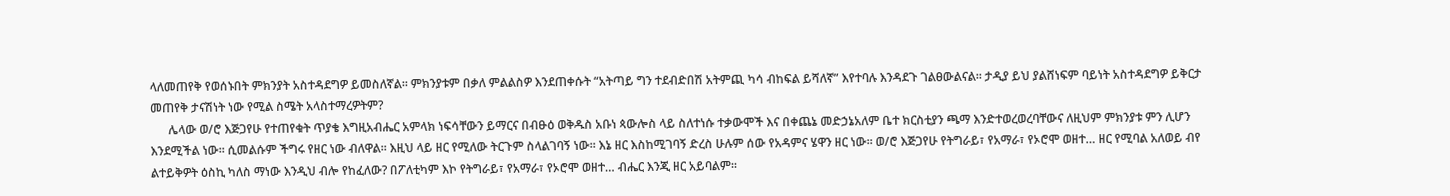ላለመጠየቅ የወሰኑበት ምክንያት አስተዳደግዎ ይመስለኛል፡፡ ምክንያቱም በቃለ ምልልስዎ እንደጠቀሱት “አትጣይ ግን ተደብድበሽ አትምጪ ካሳ ብከፍል ይሻለኛ” እየተባሉ እንዳደጉ ገልፀውልናል፡፡ ታዲያ ይህ ያልሸነፍም ባይነት አስተዳደግዎ ይቅርታ መጠየቅ ታናሽነት ነው የሚል ስሜት አላስተማረዎትም?
      ሌላው ወ/ሮ እጅጋየሁ የተጠየቁት ጥያቄ እግዚአብሔር አምላክ ነፍሳቸውን ይማርና በብፁዕ ወቅዱስ አቡነ ጳውሎስ ላይ ስለተነሱ ተቃውሞች እና በቀጨኔ መድኃኔአለም ቤተ ክርስቲያን ጫማ እንድተወረወረባቸውና ለዚህም ምክንያቱ ምን ሊሆን እንደሚችል ነው፡፡ ሲመልሱም ችግሩ የዘር ነው ብለዋል፡፡ እዚህ ላይ ዘር የሚለው ትርጉም ስላልገባኝ ነው፡፡ እኔ ዘር እስከሚገባኝ ድረስ ሁሉም ሰው የአዳምና ሄዋን ዘር ነው፡፡ ወ/ሮ እጅጋየሁ የትግራይ፣ የአማራ፣ የኦሮሞ ወዘተ… ዘር የሚባል አለወይ ብየ ልተይቅዎት ዕስኪ ካለስ ማነው እንዲህ ብሎ የከፈለው? በፖለቲካም እኮ የትግራይ፣ የአማራ፣ የኦሮሞ ወዘተ… ብሔር እንጂ ዘር አይባልም፡፡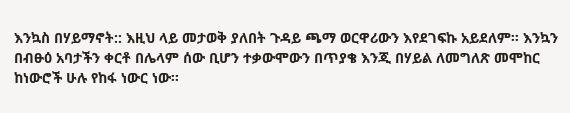እንኳስ በሃይማኖት:: እዚህ ላይ መታወቅ ያለበት ጉዳይ ጫማ ወርዋሪውን እየደገፍኩ አይደለም፡፡ እንኳን በብፁዕ አባታችን ቀርቶ በሌላም ሰው ቢሆን ተቃውሞውን በጥያቄ እንጂ በሃይል ለመግለጽ መሞከር ከነውሮች ሁሉ የከፋ ነውር ነው፡፡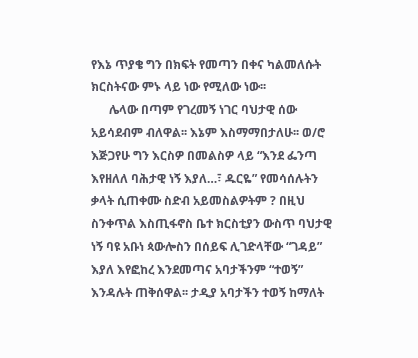የእኔ ጥያቄ ግን በክፍት የመጣን በቀና ካልመለሱት ክርስትናው ምኑ ላይ ነው የሚለው ነው፡፡
      ሌላው በጣም የገረመኝ ነገር ባህታዊ ሰው አይሳደብም ብለዋል፡፡ እኔም እስማማበታለሁ፡፡ ወ/ሮ እጅጋየሁ ግን እርስዎ በመልስዎ ላይ “እንደ ፌንጣ እየዘለለ ባሕታዊ ነኝ እያለ…፣ ዱርዬ” የመሳሰሉትን ቃላት ሲጠቀሙ ስድብ አይመስልዎትም ? በዚህ ስንቀጥል እስጢፋኖስ ቤተ ክርስቲያን ውስጥ ባህታዊ ነኝ ባዩ አቡነ ጳውሎስን በሰይፍ ሊገድላቸው “ገዳይ” እያለ እየፎከረ እንደመጣና አባታችንም “ተወኝ” እንዳሉት ጠቅሰዋል፡፡ ታዲያ አባታችን ተወኝ ከማለት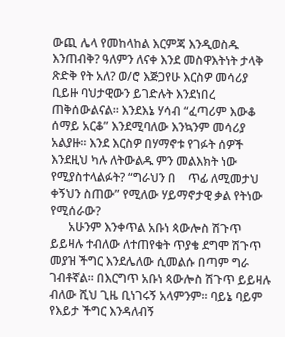ውጪ ሌላ የመከላከል እርምጃ እንዲወስዱ እንጠብቅ? ዓለምን ለናቀ እንደ መስዋእትነት ታላቅ ጽድቅ የት አለ? ወ/ሮ እጅጋየሁ እርስዎ መሳሪያ ቢይዙ ባህታዊውን ይገድሉት እንደነበረ ጠቅሰውልናል፡፡ እንደእኔ ሃሳብ “ፈጣሪም እውቆ ሰማይ አርቆ” እንደሚባለው እንኳንም መሳሪያ አልያዙ፡፡ እንደ እርስዎ በሃማኖቱ የገፉት ሰዎች እንደዚህ ካሉ ለትውልዱ ምን መልእክት ነው የሚያስተላልፉት? “ግራህን በ    ጥፊ ለሚመታህ ቀኝህን ስጠው” የሚለው ሃይማኖታዊ ቃል የትነው የሚሰራው?
      አሁንም እንቀጥል አቡነ ጳውሎስ ሽጉጥ ይይዛሉ ተብለው ለተጠየቁት ጥያቄ ደግሞ ሽጉጥ መያዝ ችግር እንደሌለው ሲመልሱ በጣም ግራ  ገብቶኛል፡፡ በእርግጥ አቡነ ጳውሎስ ሽጉጥ ይይዛሉ ብለው ሺህ ጊዜ ቢነገሩኝ አላምንም፡፡ ባይኔ ባይም የእይታ ችግር እንዳለብኝ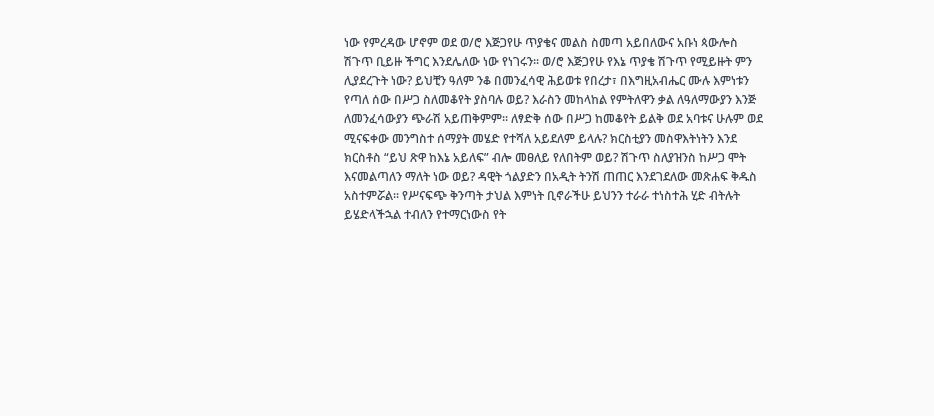ነው የምረዳው ሆኖም ወደ ወ/ሮ እጅጋየሁ ጥያቄና መልስ ስመጣ አይበለውና አቡነ ጳውሎስ ሽጉጥ ቢይዙ ችግር እንደሌለው ነው የነገሩን፡፡ ወ/ሮ እጅጋየሁ የእኔ ጥያቄ ሽጉጥ የሚይዙት ምን ሊያደረጉት ነው? ይህቺን ዓለም ንቆ በመንፈሳዊ ሕይወቱ የበረታ፣ በእግዚአብሔር ሙሉ እምነቱን የጣለ ሰው በሥጋ ስለመቆየት ያስባሉ ወይ? እራስን መከላከል የምትለዋን ቃል ለዓለማውያን እንጅ ለመንፈሳውያን ጭራሽ አይጠቅምም፡፡ ለፃድቅ ሰው በሥጋ ከመቆየት ይልቅ ወደ አባቱና ሁሉም ወደ ሚናፍቀው መንግስተ ሰማያት መሄድ የተሻለ አይደለም ይላሉ? ክርስቲያን መስዋእትነትን እንደ ክርስቶስ “ይህ ጽዋ ከእኔ አይለፍ” ብሎ መፀለይ የለበትም ወይ? ሽጉጥ ስለያዝንስ ከሥጋ ሞት እናመልጣለን ማለት ነው ወይ? ዳዊት ጎልያድን በአዲት ትንሽ ጠጠር እንደገደለው መጽሐፍ ቅዱስ አስተምሯል፡፡ የሥናፍጭ ቅንጣት ታህል እምነት ቢኖራችሁ ይህንን ተራራ ተነስተሕ ሂድ ብትሉት ይሄድላችኋል ተብለን የተማርነውስ የት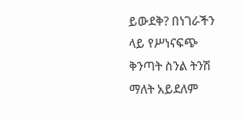ይውደቅ? በነገራችን ላይ የሥነናፍጭ ቅንጣት ስንል ትንሽ ማለት አይደለም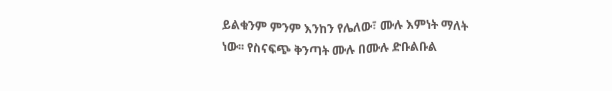ይልቁንም ምንም እንከን የሌለው፣ ሙሉ እምነት ማለት ነው፡፡ የስናፍጭ ቅንጣት ሙሉ በሙሉ ድቡልቡል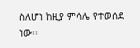ስለሆነ ከዚያ ምሳሌ የተወሰደ ነው፡፡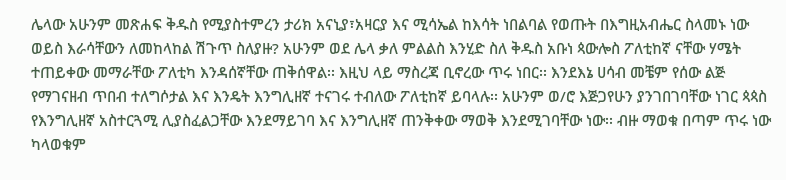ሌላው አሁንም መጽሐፍ ቅዱስ የሚያስተምረን ታሪክ አናኒያ፣አዛርያ እና ሚሳኤል ከእሳት ነበልባል የወጡት በእግዚአብሔር ስላመኑ ነው ወይስ እራሳቸውን ለመከላከል ሽጉጥ ስለያዙ? አሁንም ወደ ሌላ ቃለ ምልልስ እንሂድ ስለ ቅዱስ አቡነ ጳውሎስ ፖለቲከኛ ናቸው ሃሜት ተጠይቀው መማራቸው ፖለቲካ እንዳሰኛቸው ጠቅሰዋል፡፡ እዚህ ላይ ማስረጃ ቢኖረው ጥሩ ነበር፡፡ እንደእኔ ሀሳብ መቼም የሰው ልጅ የማገናዘብ ጥበብ ተለግሶታል እና እንዴት እንግሊዘኛ ተናገሩ ተብለው ፖለቲከኛ ይባላሉ፡፡ አሁንም ወ/ሮ እጅጋየሁን ያንገበገባቸው ነገር ጳጳስ የእንግሊዘኛ አስተርጓሚ ሊያስፈልጋቸው እንደማይገባ እና እንግሊዘኛ ጠንቅቀው ማወቅ እንደሚገባቸው ነው፡፡ ብዙ ማወቁ በጣም ጥሩ ነው ካላወቁም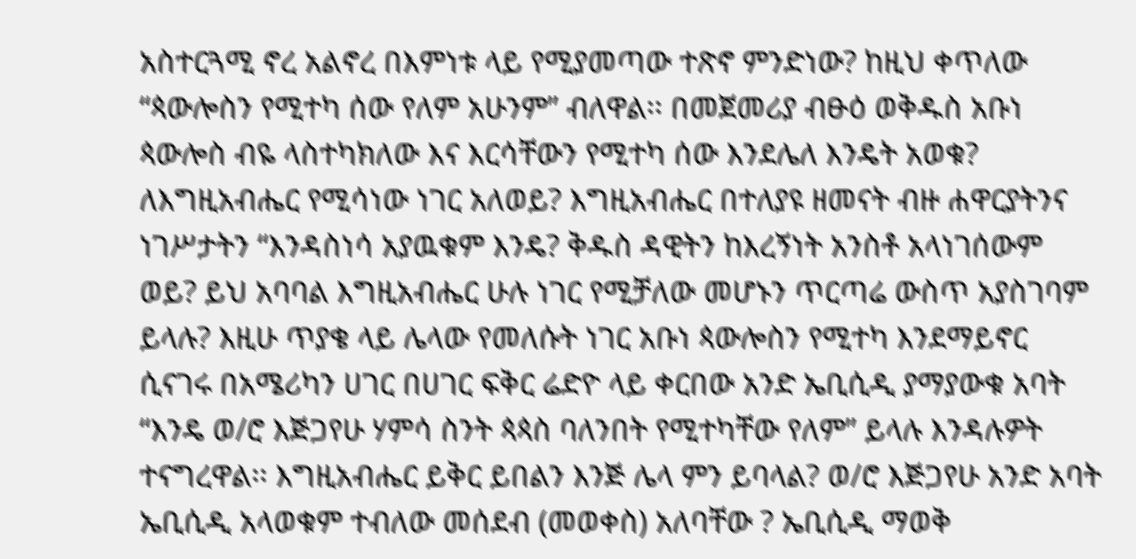አስተርጓሚ ኖረ አልኖረ በእምነቱ ላይ የሚያመጣው ተጽኖ ምንድነው? ከዚህ ቀጥለው “ጳውሎስን የሚተካ ሰው የለም አሁንም” ብለዋል፡፡ በመጀመሪያ ብፁዕ ወቅዱስ አቡነ ጳውሎስ ብዬ ላስተካክለው እና እርሳቸውን የሚተካ ሰው እንደሌለ እንዴት አወቁ? ለእግዚአብሔር የሚሳነው ነገር አለወይ? እግዚአብሔር በተለያዩ ዘመናት ብዙ ሐዋርያትንና ነገሥታትን “እንዳስነሳ አያዉቁም እንዴ? ቅዱስ ዳዊትን ከእረኝነት አንስቶ አላነገሰውም ወይ? ይህ አባባል እግዚአብሔር ሁሉ ነገር የሚቻለው መሆኑን ጥርጣሬ ውስጥ አያስገባም ይላሉ? እዚሁ ጥያቄ ላይ ሌላው የመለሱት ነገር አቡነ ጳውሎስን የሚተካ እንደማይኖር ሲናገሩ በአሜሪካን ሀገር በሀገር ፍቅር ሬድዮ ላይ ቀርበው አንድ ኤቢሲዲ ያማያውቁ አባት “እንዴ ወ/ሮ እጅጋየሁ ሃምሳ ስንት ጳጳስ ባለንበት የሚተካቸው የለም” ይላሉ እንዳሉዎት ተናግረዋል፡፡ እግዚአብሔር ይቅር ይበልን እንጅ ሌላ ምን ይባላል? ወ/ሮ እጅጋየሁ አንድ አባት ኤቢሲዲ አላወቁም ተብለው መሰደብ (መወቀስ) አለባቸው ? ኤቢሲዲ ማወቅ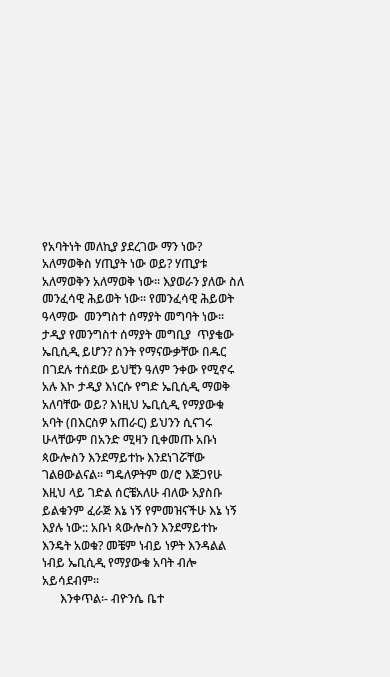የአባትነት መለኪያ ያደረገው ማን ነው? አለማወቅስ ሃጢያት ነው ወይ? ሃጢያቱ አለማወቅን አለማወቅ ነው፡፡ እያወራን ያለው ስለ መንፈሳዊ ሕይወት ነው፡፡ የመንፈሳዊ ሕይወት ዓላማው  መንግስተ ሰማያት መግባት ነው፡፡ ታዲያ የመንግስተ ሰማያት መግቢያ  ጥያቄው ኤቢሲዲ ይሆን? ስንት የማናውቃቸው በዱር በገደሉ ተሰደው ይህቺን ዓለም ንቀው የሚኖሩ አሉ እኮ ታዲያ እነርሱ የግድ ኤቢሲዲ ማወቅ አለባቸው ወይ? እነዚህ ኤቢሲዲ የማያውቁ አባት (በእርስዎ አጠራር) ይህንን ሲናገሩ ሁላቸውም በአንድ ሚዛን ቢቀመጡ አቡነ ጳውሎስን እንደማይተኩ እንደነገሯቸው ገልፀውልናል፡፡ ግዴለዎትም ወ/ሮ እጅጋየሁ እዚህ ላይ ገድል ሰርቼአለሁ ብለው አያስቡ ይልቁንም ፈራጅ እኔ ነኝ የምመዝናችሁ እኔ ነኝ እያሉ ነው:: አቡነ ጳውሎስን እንደማይተኩ እንዴት አወቁ? መቼም ነብይ ነዎት እንዳልል ነብይ ኤቢሲዲ የማያውቁ አባት ብሎ አይሳደብም፡፡
      እንቀጥል፡- ብዮንሴ ቤተ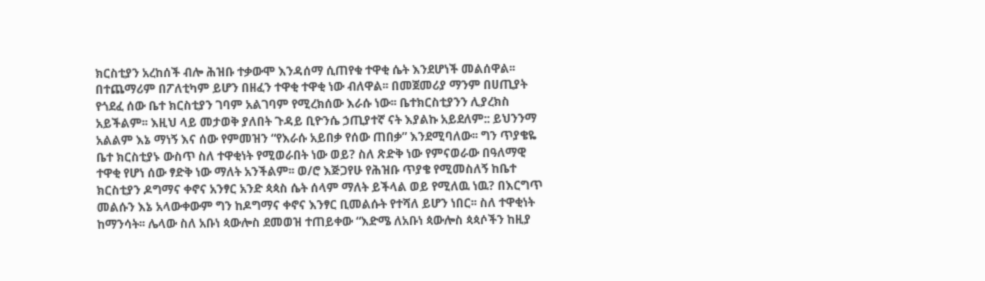ክርስቲያን አረከሰች ብሎ ሕዝቡ ተቃውሞ እንዳሰማ ሲጠየቁ ተዋቂ ሴት እንደሆነች መልሰዋል፡፡ በተጨማሪም በፖለቲካም ይሆን በዘፈን ተዋቂ ተዋቂ ነው ብለዋል፡፡ በመጀመሪያ ማንም በሀጢያት የጎደፈ ሰው ቤተ ክርስቲያን ገባም አልገባም የሚረክሰው እራሱ ነው፡፡ ቤተክርስቲያንን ሊያረክስ አይችልም፡፡ እዚህ ላይ መታወቅ ያለበት ጉዳይ ቢዮንሴ ኃጢያተኛ ናት እያልኩ አይደለም:: ይህንንማ አልልም እኔ ማነኝ እና ሰው የምመዝን “የእራሱ አይበቃ የሰው ጠበቃ” እንደሚባለው፡፡ ግን ጥያቄዬ ቤተ ክርስቲያኑ ውስጥ ስለ ተዋቂነት የሚወራበት ነው ወይ? ስለ ጽድቅ ነው የምናወራው በዓለማዊ ተዋቂ የሆነ ሰው ፃድቅ ነው ማለት አንችልም፡፡ ወ/ሮ እጅጋየሁ የሕዝቡ ጥያቄ የሚመስለኝ ከቤተ ክርስቲያን ዶግማና ቀኖና አንፃር አንድ ጳጳስ ሴት ሰላም ማለት ይችላል ወይ የሚለዉ ነዉ? በእርግጥ መልሱን እኔ አላውቀውም ግን ከዶግማና ቀኖና እንፃር ቢመልሱት የተሻለ ይሆን ነበር፡፡ ስለ ተዋቂነት ከማንሳት፡፡ ሌላው ስለ አቡነ ጳውሎስ ደመወዝ ተጠይቀው “እድሜ ለአቡነ ጳውሎስ ጳጳሶችን ከዚያ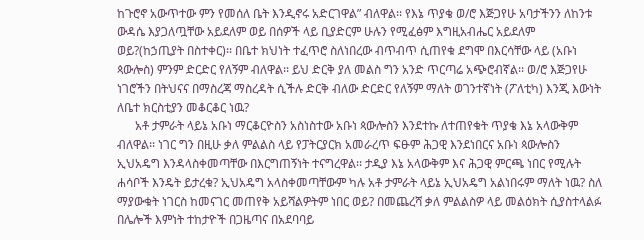ከጉሮኖ አውጥተው ምን የመሰለ ቤት እንዲኖሩ አድርገዋል” ብለዋል፡፡ የእኔ ጥያቄ ወ/ሮ እጅጋየሁ አባታችንን ለከንቱ ውዳሴ እያጋለጧቸው አይደለም ወይ በሰዎች ላይ ቢያድርም ሁሉን የሚፈፅም እግዚአብሔር አይደለም ወይ?(ከኃጢያት በስተቀር)፡፡ በቤተ ክህነት ተፈጥሮ ስለነበረው ብጥብጥ ሲጠየቁ ደግሞ በእርሳቸው ላይ (አቡነ ጳውሎስ) ምንም ድርድር የለኝም ብለዋል፡፡ ይህ ድርቅ ያለ መልስ ግን አንድ ጥርጣሬ አጭሮብኛል፡፡ ወ/ሮ እጅጋየሁ ነገሮችን በትህናና በማስረጃ ማስረዳት ሲችሉ ድርቅ ብለው ድርድር የለኝም ማለት ወገንተኛነት (ፖለቲካ) እንጂ እውነት ለቤተ ክርስቲያን መቆርቆር ነዉ?
      አቶ ታምራት ላይኔ አቡነ ማርቆርዮስን አስነስተው አቡነ ጳውሎስን እንደተኩ ለተጠየቁት ጥያቄ እኔ አላውቅም ብለዋል፡፡ ነገር ግን በዚሁ ቃለ ምልልስ ላይ የፓትርያርክ አመራረጥ ፍፁም ሕጋዊ እንደነበርና አቡነ ጳውሎስን ኢህአዴግ እንዳላስቀመጣቸው በእርግጠኝነት ተናግረዋል፡፡ ታዲያ እኔ አላውቅም እና ሕጋዊ ምርጫ ነበር የሚሉት ሐሳቦች እንዴት ይታረቁ? ኢህአዴግ አላስቀመጣቸውም ካሉ አቶ ታምራት ላይኔ ኢህአዴግ አልነበሩም ማለት ነዉ? ስለ ማያውቁት ነገርስ ከመናገር መጠየቅ አይሻልዎትም ነበር ወይ? በመጨረሻ ቃለ ምልልስዎ ላይ መልዕክት ሲያስተላልፉ በሌሎች እምነት ተከታዮች በጋዜጣና በአደባባይ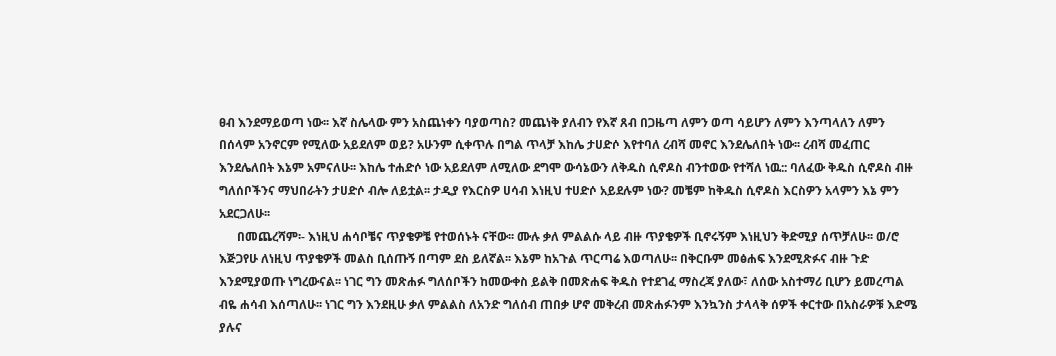ፀብ እንደማይወጣ ነው፡፡ እኛ ስሌላው ምን አስጨነቀን ባያወጣስ? መጨነቅ ያለብን የእኛ ጸብ በጋዜጣ ለምን ወጣ ሳይሆን ለምን እንጣላለን ለምን በሰላም አንኖርም የሚለው አይደለም ወይ? አሁንም ሲቀጥሉ በግል ጥላቻ እከሌ ታሀድሶ እየተባለ ረብሻ መኖር እንደሌለበት ነው፡፡ ረብሻ መፈጠር እንደሌለበት እኔም አምናለሁ፡፡ እከሌ ተሐድሶ ነው አይደለም ለሚለው ደግሞ ውሳኔውን ለቅዱስ ሲኖዶስ ብንተወው የተሻለ ነዉ:: ባለፈው ቅዱስ ሲኖዶስ ብዙ ግለሰቦችንና ማህበራትን ታሀድሶ ብሎ ለይቷል፡፡ ታዲያ የእርስዎ ሀሳብ እነዚህ ተሀድሶ አይደሉም ነው? መቼም ከቅዱስ ሲኖዶስ እርስዎን አላምን እኔ ምን አደርጋለሁ፡፡
      በመጨረሻም፡- እነዚህ ሐሳቦቼና ጥያቄዎቼ የተወሰኑት ናቸው፡፡ ሙሉ ቃለ ምልልሱ ላይ ብዙ ጥያቄዎች ቢኖሩኝም እነዚህን ቅድሚያ ሰጥቻለሁ፡፡ ወ/ሮ እጅጋየሁ ለነዚህ ጥያቄዎች መልስ ቢሰጡኝ በጣም ደስ ይለኛል፡፡ እኔም ከአጉል ጥርጣሬ እወጣለሁ፡፡ በቅርቡም መፅሐፍ እንደሚጽፉና ብዙ ጉድ እንደሚያወጡ ነግረውናል፡፡ ነገር ግን መጽሐፉ ግለሰቦችን ከመውቀስ ይልቅ በመጽሐፍ ቅዱስ የተደገፈ ማስረጃ ያለው፣ ለሰው አስተማሪ ቢሆን ይመረጣል ብዬ ሐሳብ እሰጣለሁ፡፡ ነገር ግን እንደዚሁ ቃለ ምልልስ ለአንድ ግለሰብ ጠበቃ ሆኖ መቅረብ መጽሐፉንም እንኳንስ ታላላቅ ሰዎች ቀርተው በአስራዎቹ እድሜ ያሉና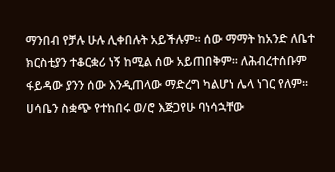ማንበብ የቻሉ ሁሉ ሊቀበሉት አይችሉም፡፡ ሰው ማማት ከአንድ ለቤተ ክርስቲያን ተቆርቋሪ ነኝ ከሚል ሰው አይጠበቅም፡፡ ለሕብረተሰቡም ፋይዳው ያንን ሰው እንዲጠላው ማድረግ ካልሆነ ሌላ ነገር የለም፡፡ ሀሳቤን ስቋጭ የተከበሩ ወ/ሮ እጅጋየሁ ባነሳኋቸው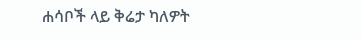ሐሳቦች ላይ ቅሬታ ካለዎት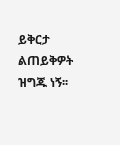ይቅርታ ልጠይቅዎት ዝግጁ ነኝ፡፡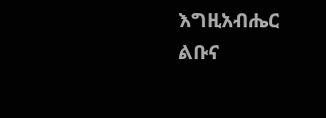እግዚአብሔር ልቡና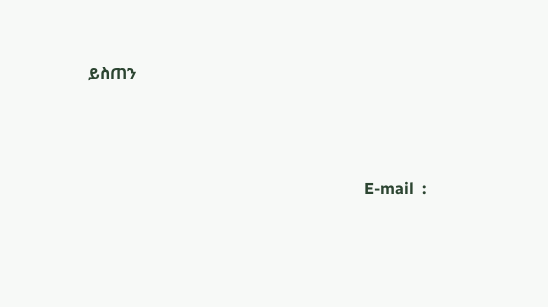ይስጠን



                                                                     E-mail  :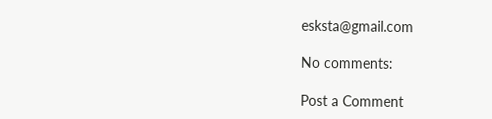esksta@gmail.com

No comments:

Post a Comment